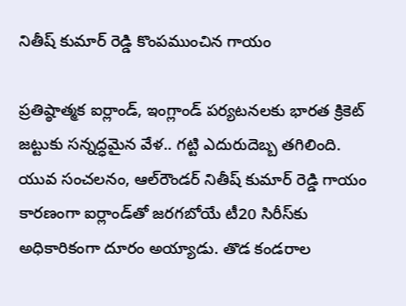నితీష్ కుమార్ రెడ్డి కొంపముంచిన గాయం

ప్రతిష్ఠాత్మక ఐర్లాండ్, ఇంగ్లాండ్ పర్యటనలకు భారత క్రికెట్ జట్టుకు సన్నద్ధమైన వేళ.. గట్టి ఎదురుదెబ్బ తగిలింది. యువ సంచలనం, ఆల్‌రౌండర్ నితీష్ కుమార్ రెడ్డి గాయం కారణంగా ఐర్లాండ్‌తో జరగబోయే టీ20 సిరీస్‌కు అధికారికంగా దూరం అయ్యాడు. తొడ కండరాల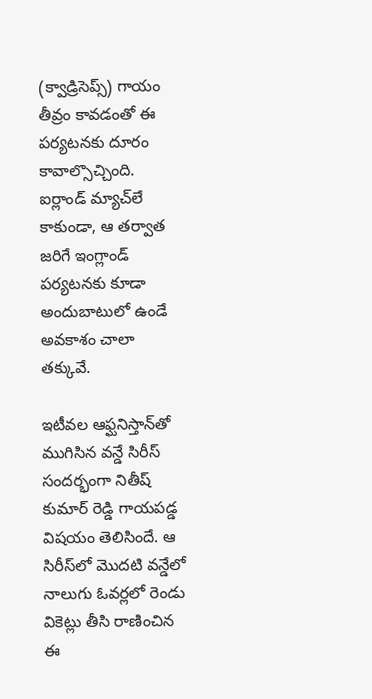(క్వాడ్రిసెప్స్) గాయం తీవ్రం కావడంతో ఈ పర్యటనకు దూరం కావాల్సొచ్చింది. ఐర్లాండ్ మ్యాచ్‌లే కాకుండా, ఆ తర్వాత జరిగే ఇంగ్లాండ్ పర్యటనకు కూడా అందుబాటులో ఉండే అవకాశం చాలా తక్కువే.

ఇటీవల ఆఫ్ఘనిస్తాన్‌తో ముగిసిన వన్డే సిరీస్ సందర్భంగా నితీష్ కుమార్ రెడ్డి గాయపడ్డ విషయం తెలిసిందే. ఆ సిరీస్‌లో మొదటి వన్డేలో నాలుగు ఓవర్లలో రెండు వికెట్లు తీసి రాణించిన ఈ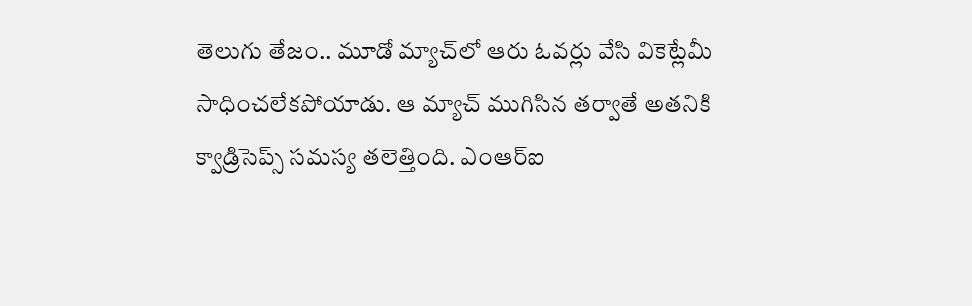తెలుగు తేజం.. మూడో మ్యాచ్‌లో ఆరు ఓవర్లు వేసి వికెట్లేమీ సాధించలేకపోయాడు. ఆ మ్యాచ్ ముగిసిన తర్వాతే అతనికి క్వాడ్రిసెప్స్ సమస్య తలెత్తింది. ఎంఆర్‌ఐ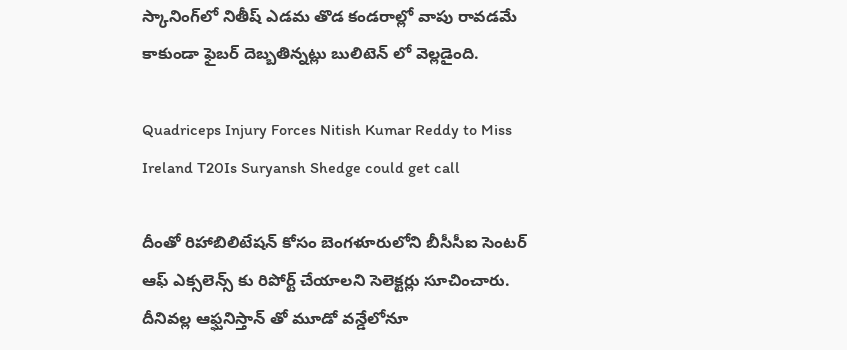స్కానింగ్‌లో నితీష్ ఎడమ తొడ కండరాల్లో వాపు రావడమే కాకుండా ఫైబర్ దెబ్బతిన్నట్లు బులిటెన్ లో వెల్లడైంది.

Quadriceps Injury Forces Nitish Kumar Reddy to Miss Ireland T20Is Suryansh Shedge could get call

దీంతో రిహాబిలిటేషన్ కోసం బెంగళూరులోని బీసీసీఐ సెంటర్ ఆఫ్ ఎక్సలెన్స్ కు రిపోర్ట్ చేయాలని సెలెక్టర్లు సూచించారు. దీనివల్ల ఆఫ్ఘనిస్తాన్ తో మూడో వన్డేలోనూ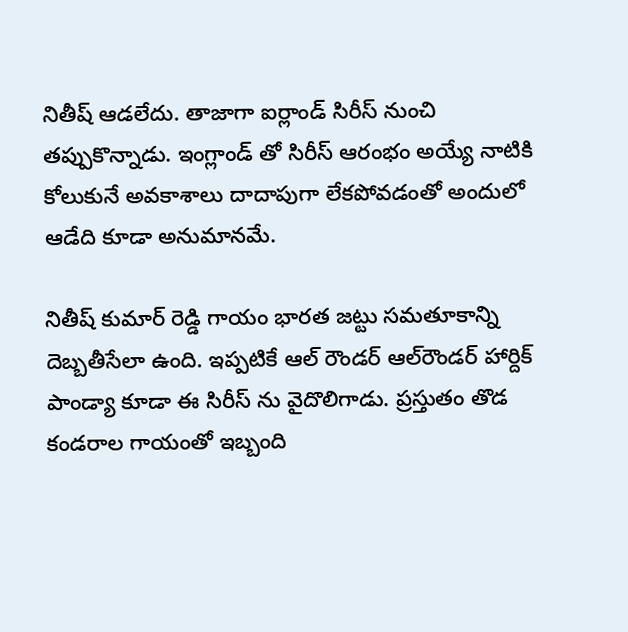నితీష్ ఆడలేదు. తాజాగా ఐర్లాండ్ సిరీస్ నుంచి తప్పుకొన్నాడు. ఇంగ్లాండ్ తో సిరీస్ ఆరంభం అయ్యే నాటికి కోలుకునే అవకాశాలు దాదాపుగా లేకపోవడంతో అందులో ఆడేది కూడా అనుమానమే.

నితీష్ కుమార్ రెడ్డి గాయం భారత జట్టు సమతూకాన్ని దెబ్బతీసేలా ఉంది. ఇప్పటికే ఆల్ రౌండర్ ఆల్‌రౌండర్ హార్దిక్ పాండ్యా కూడా ఈ సిరీస్ ను వైదొలిగాడు. ప్రస్తుతం తొడ కండరాల గాయంతో ఇబ్బంది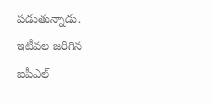పడుతున్నాడు. ఇటీవల జరిగిన ఐపీఎల్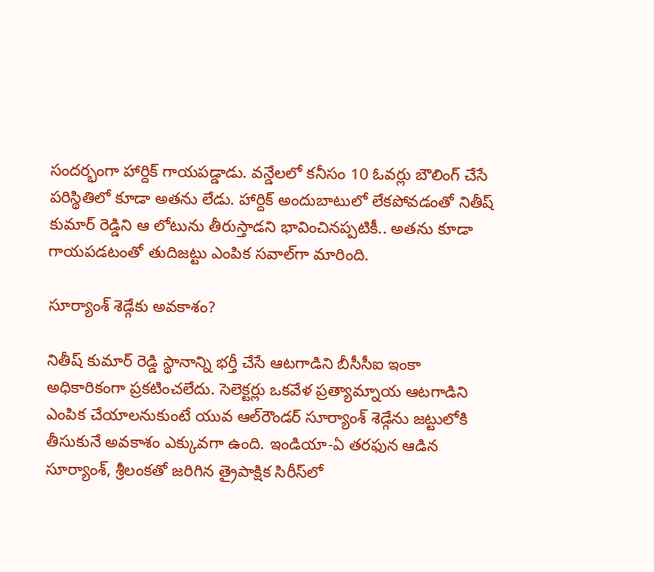సందర్భంగా హార్దిక్ గాయపడ్డాడు. వన్డేలలో కనీసం 10 ఓవర్లు బౌలింగ్ చేసే పరిస్థితిలో కూడా అతను లేడు. హార్దిక్ అందుబాటులో లేకపోవడంతో నితీష్ కుమార్ రెడ్డిని ఆ లోటును తీరుస్తాడని భావించినప్పటికీ.. అతను కూడా గాయపడటంతో తుదిజట్టు ఎంపిక సవాల్‌గా మారింది.

సూర్యాంశ్ శెడ్గేకు అవకాశం?

నితీష్ కుమార్ రెడ్డి స్థానాన్ని భర్తీ చేసే ఆటగాడిని బీసీసీఐ ఇంకా అధికారికంగా ప్రకటించలేదు. సెలెక్టర్లు ఒకవేళ ప్రత్యామ్నాయ ఆటగాడిని ఎంపిక చేయాలనుకుంటే యువ ఆల్‌రౌండర్ సూర్యాంశ్ శెడ్గేను జట్టులోకి తీసుకునే అవకాశం ఎక్కువగా ఉంది. ఇండియా-ఏ తరఫున ఆడిన సూర్యాంశ్, శ్రీలంకతో జరిగిన త్రైపాక్షిక సిరీస్‌లో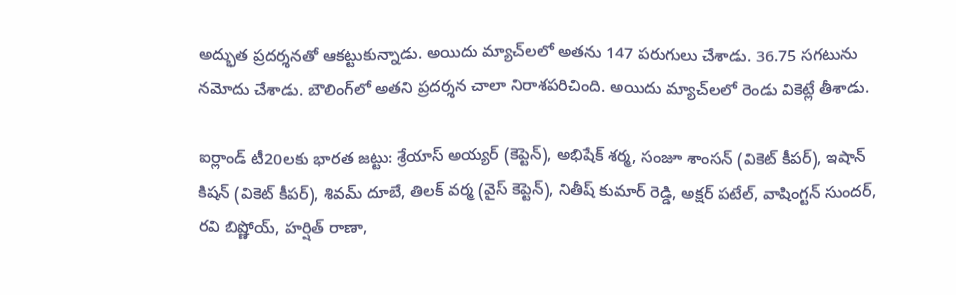అద్భుత ప్రదర్శనతో ఆకట్టుకున్నాడు. అయిదు మ్యాచ్‌లలో అతను 147 పరుగులు చేశాడు. 36.75 సగటును నమోదు చేశాడు. బౌలింగ్‌లో అతని ప్రదర్శన చాలా నిరాశపరిచింది. అయిదు మ్యాచ్‌లలో రెండు వికెట్లే తీశాడు.

ఐర్లాండ్ టీ20లకు భారత జట్టు: శ్రేయాస్ అయ్యర్ (కెప్టెన్), అభిషేక్ శర్మ, సంజూ శాంసన్ (వికెట్ కీపర్), ఇషాన్ కిషన్ (వికెట్ కీపర్), శివమ్ దూబే, తిలక్ వర్మ (వైస్ కెప్టెన్), నితీష్ కుమార్ రెడ్డి, అక్షర్ పటేల్, వాషింగ్టన్ సుందర్, రవి బిష్ణోయ్, హర్షిత్ రాణా,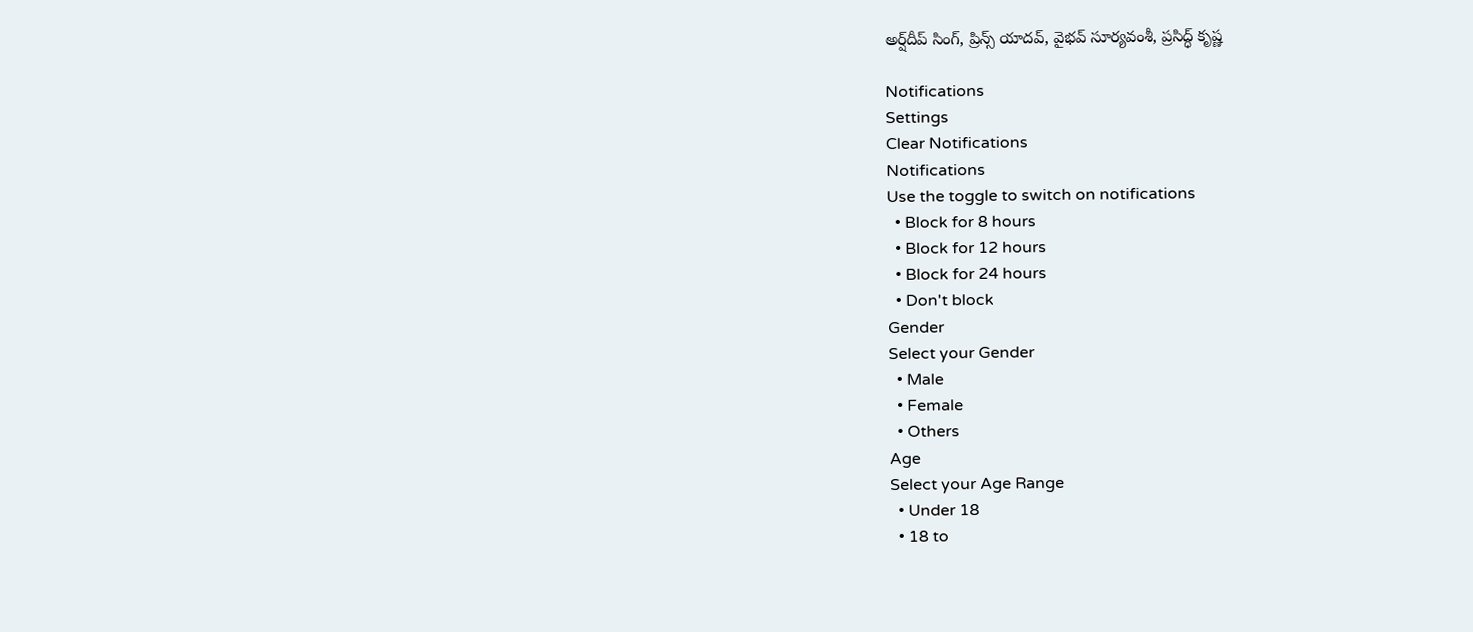అర్ష్‌దీప్ సింగ్, ప్రిన్స్ యాదవ్, వైభవ్ సూర్యవంశీ, ప్రసిద్ధ్ కృష్ణ

Notifications
Settings
Clear Notifications
Notifications
Use the toggle to switch on notifications
  • Block for 8 hours
  • Block for 12 hours
  • Block for 24 hours
  • Don't block
Gender
Select your Gender
  • Male
  • Female
  • Others
Age
Select your Age Range
  • Under 18
  • 18 to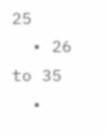25
  • 26 to 35
  •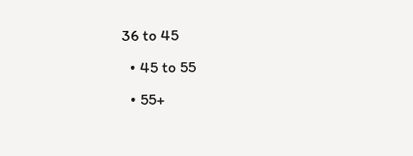36 to 45
  • 45 to 55
  • 55+